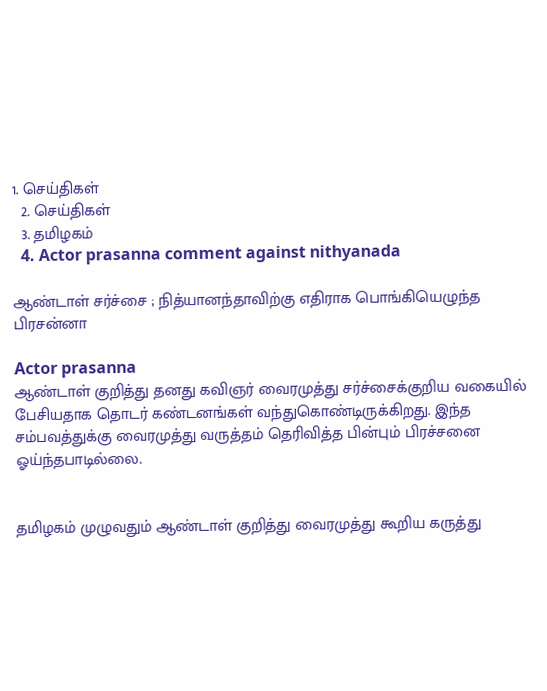1. செய்திகள்
  2. செய்திகள்
  3. த‌மிழக‌ம்
  4. Actor prasanna comment against nithyanada

ஆண்டாள் சர்ச்சை ; நித்யானந்தாவிற்கு எதிராக பொங்கியெழுந்த பிரசன்னா

Actor prasanna
ஆண்டாள் குறித்து தனது கவிஞர் வைரமுத்து சர்ச்சைக்குறிய வகையில் பேசியதாக தொடர் கண்டனங்கள் வந்துகொண்டிருக்கிறது. இந்த சம்பவத்துக்கு வைரமுத்து வருத்தம் தெரிவித்த பின்பும் பிரச்சனை ஓய்ந்தபாடில்லை.


தமிழகம் முழுவதும் ஆண்டாள் குறித்து வைரமுத்து கூறிய கருத்து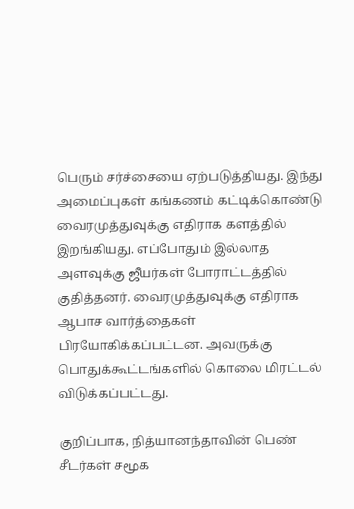பெரும் சர்ச்சையை ஏற்படுத்தியது. இந்து அமைப்புகள் கங்கணம் கட்டிக்கொண்டு வைரமுத்துவுக்கு எதிராக களத்தில் இறங்கியது. எப்போதும் இல்லாத அளவுக்கு ஜீயர்கள் போராட்டத்தில் குதித்தனர். வைரமுத்துவுக்கு எதிராக ஆபாச வார்த்தைகள் பிரயோகிக்கப்பட்டன. அவருக்கு பொதுக்கூட்டங்களில் கொலை மிரட்டல் விடுக்கப்பட்டது.

குறிப்பாக, நித்யானந்தாவின் பெண் சீடர்கள் சமூக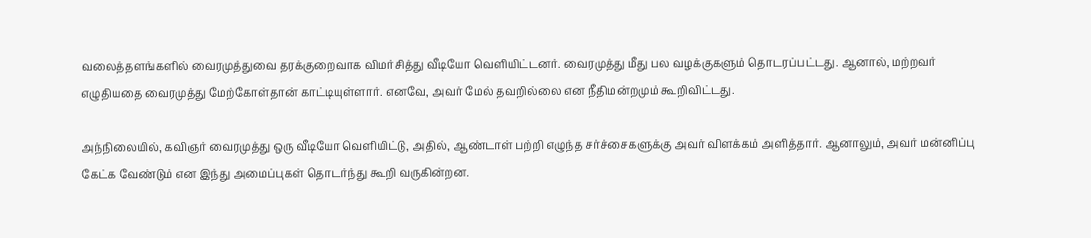வலைத்தளங்களில் வைரமுத்துவை தரக்குறைவாக விமர்சித்து வீடியோ வெளியிட்டனர். வைரமுத்து மீது பல வழக்குகளும் தொடரப்பட்டது. ஆனால், மற்றவர் எழுதியதை வைரமுத்து மேற்கோள்தான் காட்டியுள்ளார். எனவே, அவர் மேல் தவறில்லை என நீதிமன்றமும் கூறிவிட்டது.

அந்நிலையில், கவிஞர் வைரமுத்து ஒரு வீடியோ வெளியிட்டு, அதில், ஆண்டாள் பற்றி எழுந்த சர்ச்சைகளுக்கு அவர் விளக்கம் அளித்தார். ஆனாலும், அவர் மன்னிப்பு கேட்க வேண்டும் என இந்து அமைப்புகள் தொடர்ந்து கூறி வருகின்றன.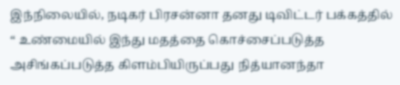இந்நிலையில், நடிகர் பிரசன்னா தனது டிவிட்டர் பக்கத்தில் “ உண்மையில் இந்து மதத்தை கொச்சைப்படுத்த அசிங்கப்படுத்த கிளம்பியிருப்பது நித்யானந்தா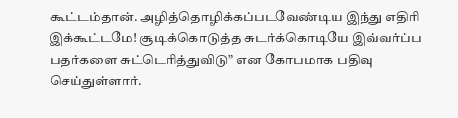கூட்டம்தான். அழித்தொழிக்கப்படவேண்டிய இந்து எதிரி இக்கூட்டமே! சூடிக்கொடுத்த சுடர்க்கொடியே இவ்வர்ப்ப பதர்களை சுட்டெரித்துவிடு” என கோபமாக பதிவு செய்துள்ளார்.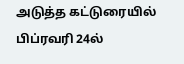அடுத்த கட்டுரையில்
பிப்ரவரி 24ல்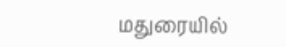மதுரையில்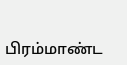பிரம்மாண்ட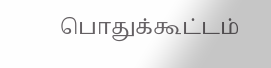பொதுக்கூட்டம்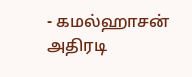- கமல்ஹாசன் அதிரடி